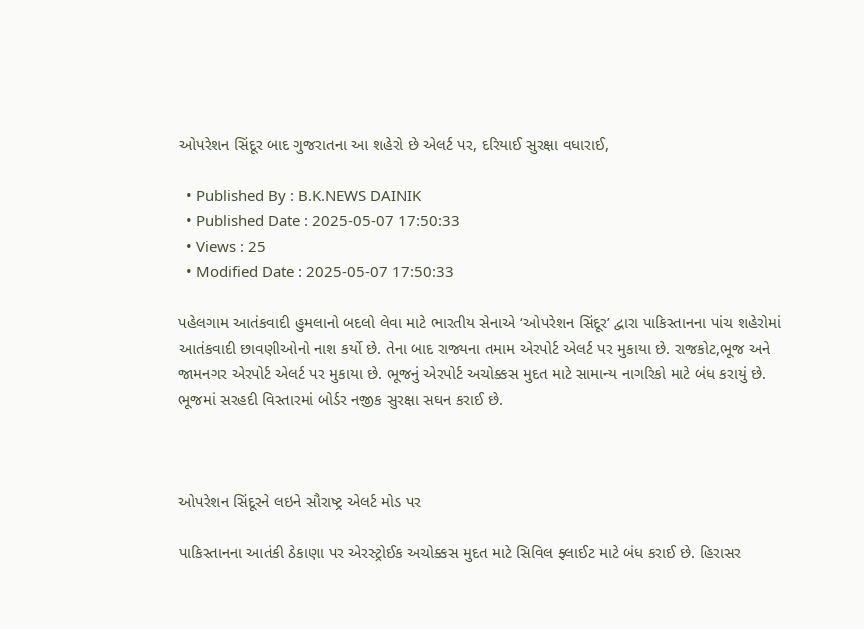ઓપરેશન સિંદૂર બાદ ગુજરાતના આ શહેરો છે એલર્ટ પર, દરિયાઈ સુરક્ષા વધારાઈ,

  • Published By : B.K.NEWS DAINIK
  • Published Date : 2025-05-07 17:50:33
  • Views : 25
  • Modified Date : 2025-05-07 17:50:33

પહેલગામ આતંકવાદી હુમલાનો બદલો લેવા માટે ભારતીય સેનાએ ‘ઓપરેશન સિંદૂર’ દ્વારા પાકિસ્તાનના પાંચ શહેરોમાં આતંકવાદી છાવણીઓનો નાશ કર્યો છે. તેના બાદ રાજ્યના તમામ એરપોર્ટ એલર્ટ પર મુકાયા છે. રાજકોટ,ભૂજ અને જામનગર એરપોર્ટ એલર્ટ પર મુકાયા છે. ભૂજનું એરપોર્ટ અચોક્કસ મુદત માટે સામાન્ય નાગરિકો માટે બંધ કરાયું છે. ભૂજમાં સરહદી વિસ્તારમાં બોર્ડર નજીક સુરક્ષા સઘન કરાઈ છે.



ઓપરેશન સિંદૂરને લઇને સૌરાષ્ટ્ર એલર્ટ મોડ પર

પાકિસ્તાનના આતંકી ઠેકાણા પર એરસ્ટ્રોઈક અચોક્કસ મુદત માટે સિવિલ ફ્લાઈટ માટે બંધ કરાઈ છે. હિરાસર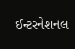ઈન્ટરનેશનલ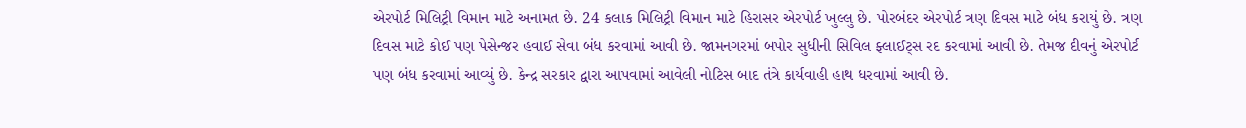એરપોર્ટ મિલિટ્રી વિમાન માટે અનામત છે. 24 કલાક મિલિટ્રી વિમાન માટે હિરાસર એરપોર્ટ ખુલ્લુ છે. પોરબંદર એરપોર્ટ ત્રણ દિવસ માટે બંધ કરાયું છે. ત્રણ દિવસ માટે કોઈ પણ પેસેન્જર હવાઈ સેવા બંધ કરવામાં આવી છે. જામનગરમાં બપોર સુધીની સિવિલ ફ્લાઈટ્સ રદ કરવામાં આવી છે. તેમજ દીવનું એરપોર્ટ પણ બંધ કરવામાં આવ્યું છે. કેન્દ્ર સરકાર દ્વારા આપવામાં આવેલી નોટિસ બાદ તંત્રે કાર્યવાહી હાથ ધરવામાં આવી છે.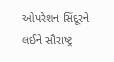ઓપરેશન સિંદૂરને લઈને સૌરાષ્ટ્ર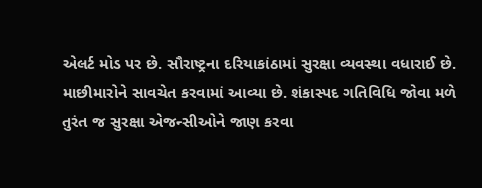એલર્ટ મોડ પર છે. સૌરાષ્ટ્રના દરિયાકાંઠામાં સુરક્ષા વ્યવસ્થા વધારાઈ છે. માછીમારોને સાવચેત કરવામાં આવ્યા છે. શંકાસ્પદ ગતિવિધિ જોવા મળે તુરંત જ સુરક્ષા એજન્સીઓને જાણ કરવા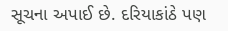સૂચના અપાઈ છે. દરિયાકાંઠે પણ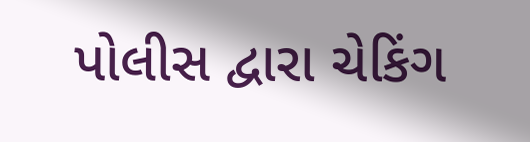પોલીસ દ્વારા ચેકિંગ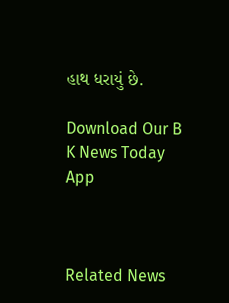હાથ ધરાયું છે.

Download Our B K News Today App



Related News